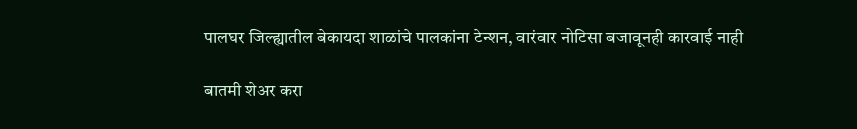पालघर जिल्ह्यातील बेकायदा शाळांचे पालकांना टेन्शन, वारंवार नोटिसा बजावूनही कारवाई नाही

बातमी शेअर करा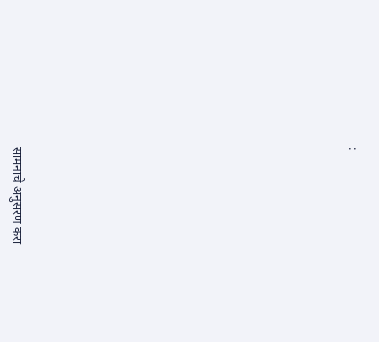:













सामनाचे अनुसरण करा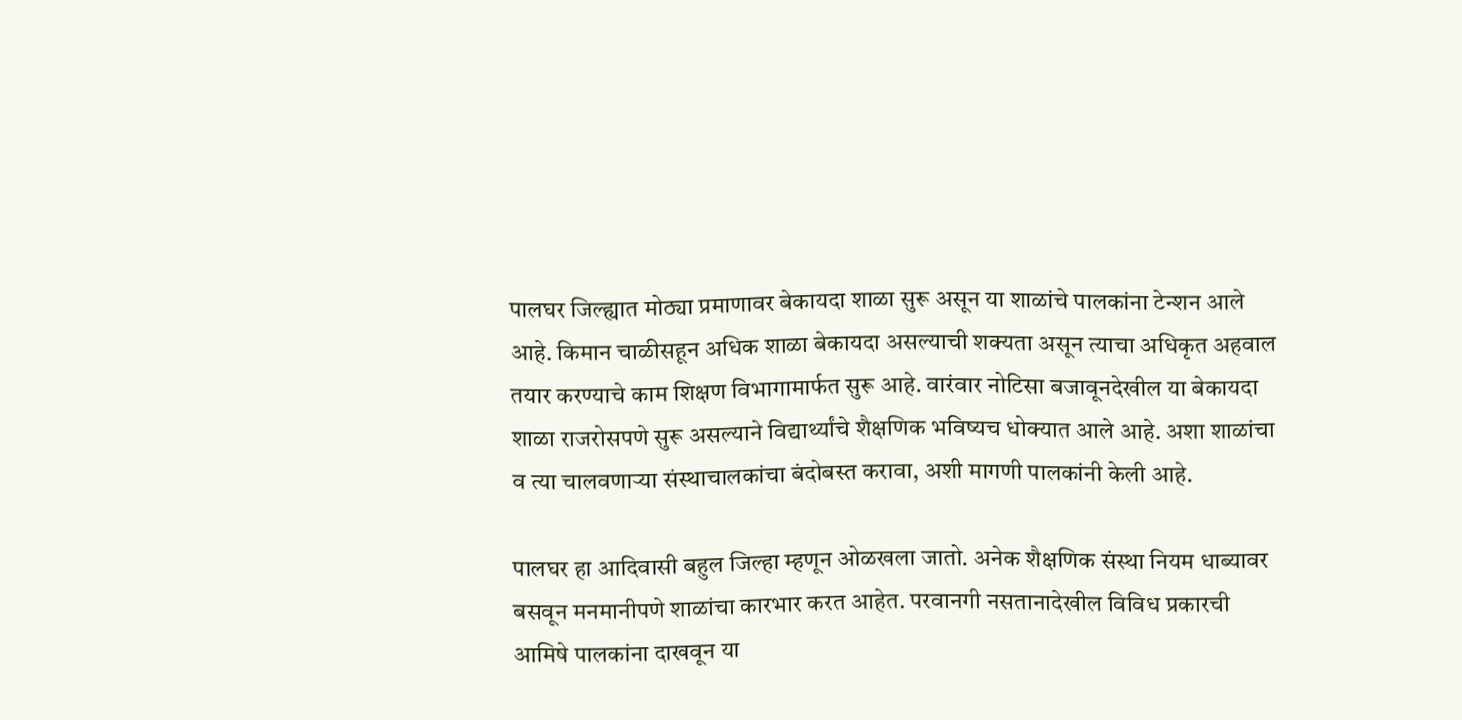पालघर जिल्ह्यात मोठ्या प्रमाणावर बेकायदा शाळा सुरू असून या शाळांचे पालकांना टेन्शन आले आहे. किमान चाळीसहून अधिक शाळा बेकायदा असल्याची शक्यता असून त्याचा अधिकृत अहवाल तयार करण्याचे काम शिक्षण विभागामार्फत सुरू आहे. वारंवार नोटिसा बजावूनदेखील या बेकायदा शाळा राजरोसपणे सुरू असल्याने विद्यार्थ्यांचे शैक्षणिक भविष्यच धोक्यात आले आहे. अशा शाळांचा व त्या चालवणाऱ्या संस्थाचालकांचा बंदोबस्त करावा, अशी मागणी पालकांनी केली आहे.

पालघर हा आदिवासी बहुल जिल्हा म्हणून ओळखला जातो. अनेक शैक्षणिक संस्था नियम धाब्यावर बसवून मनमानीपणे शाळांचा कारभार करत आहेत. परवानगी नसतानादेखील विविध प्रकारची आमिषे पालकांना दाखवून या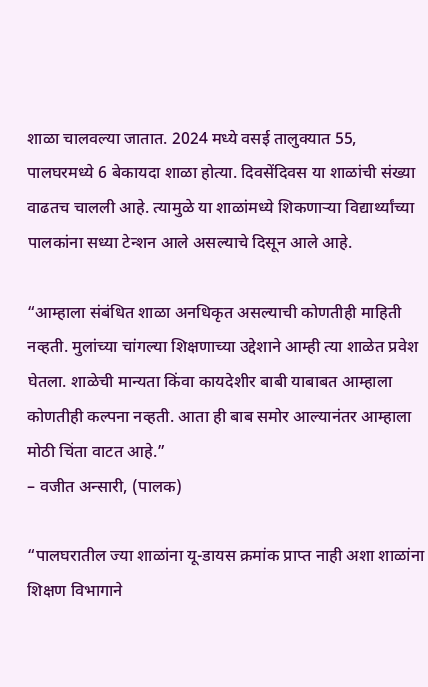शाळा चालवल्या जातात. 2024 मध्ये वसई तालुक्यात 55, पालघरमध्ये 6 बेकायदा शाळा होत्या. दिवसेंदिवस या शाळांची संख्या वाढतच चालली आहे. त्यामुळे या शाळांमध्ये शिकणाऱ्या विद्यार्थ्यांच्या पालकांना सध्या टेन्शन आले असल्याचे दिसून आले आहे.

“आम्हाला संबंधित शाळा अनधिकृत असल्याची कोणतीही माहिती नव्हती. मुलांच्या चांगल्या शिक्षणाच्या उद्देशाने आम्ही त्या शाळेत प्रवेश घेतला. शाळेची मान्यता किंवा कायदेशीर बाबी याबाबत आम्हाला कोणतीही कल्पना नव्हती. आता ही बाब समोर आल्यानंतर आम्हाला मोठी चिंता वाटत आहे.”
– वजीत अन्सारी, (पालक)

“पालघरातील ज्या शाळांना यू-डायस क्रमांक प्राप्त नाही अशा शाळांना शिक्षण विभागाने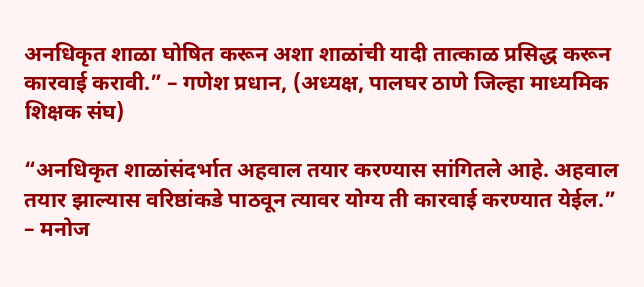अनधिकृत शाळा घोषित करून अशा शाळांची यादी तात्काळ प्रसिद्ध करून कारवाई करावी.” – गणेश प्रधान, (अध्यक्ष, पालघर ठाणे जिल्हा माध्यमिक शिक्षक संघ)

“अनधिकृत शाळांसंदर्भात अहवाल तयार करण्यास सांगितले आहे. अहवाल तयार झाल्यास वरिष्ठांकडे पाठवून त्यावर योग्य ती कारवाई करण्यात येईल.”
– मनोज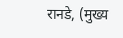रानडे, (मुख्य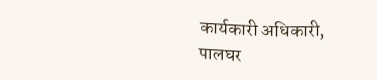कार्यकारी अधिकारी, पालघर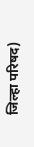जिल्हा परिषद)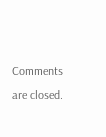Comments are closed.